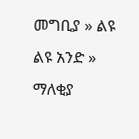መግቢያ » ልዩ ልዩ አንድ » ማለቂያ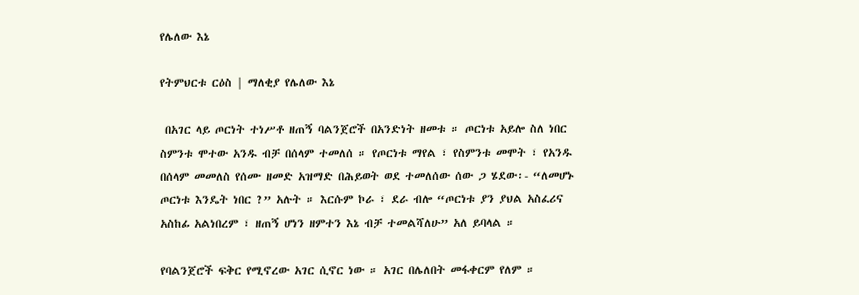የሌለው እኔ

የትምህርቱ ርዕስ | ማለቂያ የሌለው እኔ

 በአገር ላይ ጦርነት ተነሥቶ ዘጠኝ ባልንጀሮች በአንድነት ዘመቱ ። ጦርነቱ አይሎ ስለ ነበር ስምንቱ ሞተው አንዱ ብቻ በሰላም ተመለሰ ። የጦርነቱ ማየል ፣ የስምንቱ መሞት ፣ የአንዱ በሰላም መመለስ የሰሙ ዘመድ አዝማድ በሕይወት ወደ ተመለሰው ሰው ጋ ሄደው፡- “ለመሆኑ ጦርነቱ እንዴት ነበር ?” አሉት ። እርሱም ኮራ ፣ ደራ ብሎ “ጦርነቱ ያን ያህል አስፈሪና አስከፊ አልነበረም ፣ ዘጠኝ ሆነን ዘምተን እኔ ብቻ ተመልሻለሁ” አለ ይባላል ።

የባልንጀሮች ፍቅር የሚኖረው አገር ሲኖር ነው ። አገር በሌለበት መፋቀርም የለም ።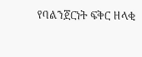የባልንጀርነት ፍቅር ዘላቂ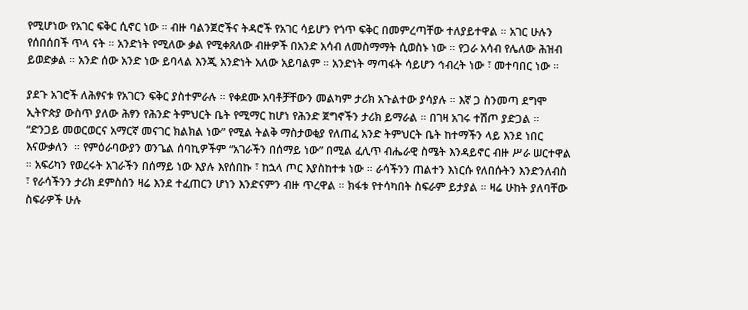የሚሆነው የአገር ፍቅር ሲኖር ነው ። ብዙ ባልንጀሮችና ትዳሮች የአገር ሳይሆን የጎጥ ፍቅር በመምረጣቸው ተለያይተዋል ። አገር ሁሉን የሰበሰበች ጥላ ናት ። አንድነት የሚለው ቃል የሚቀጸለው ብዙዎች በአንድ አሳብ ለመስማማት ሲወስኑ ነው ። የጋራ አሳብ የሌለው ሕዝብ ይወድቃል ። አንድ ሰው አንድ ነው ይባላል እንጂ አንድነት አለው አይባልም ። አንድነት ማጣፋት ሳይሆን ኅብረት ነው ፣ መተባበር ነው ።

ያደጉ አገሮች ለሕፃናቱ የአገርን ፍቅር ያስተምራሉ ። የቀደሙ አባቶቻቸውን መልካም ታሪክ አጉልተው ያሳያሉ ። እኛ ጋ ስንመጣ ደግሞ ኢትዮጵያ ውስጥ ያለው ሕፃን የሕንድ ትምህርት ቤት የሚማር ከሆነ የሕንድ ጀግኖችን ታሪክ ይማራል ። በገዛ አገሩ ተሽጦ ያድጋል ። “ድንጋይ መወርወርና አማርኛ መናገር ክልክል ነው” የሚል ትልቅ ማስታወቂያ የለጠፈ አንድ ትምህርት ቤት ከተማችን ላይ እንደ ነበር እናውቃለን  ። የምዕራባውያን ወንጌል ሰባኪዎችም “አገራችን በሰማይ ነው” በሚል ፈሊጥ ብሔራዊ ስሜት እንዳይኖር ብዙ ሥራ ሠርተዋል ። አፍሪካን የወረሩት አገራችን በሰማይ ነው እያሉ እየሰበኩ ፣ ከኋላ ጦር እያስከተቱ ነው ። ራሳችንን ጠልተን እነርሱ የለበሱትን እንድንለብስ ፣ የራሳችንን ታሪክ ደምስሰን ዛሬ እንደ ተፈጠርን ሆነን እንድናምን ብዙ ጥረዋል ። ክፋቱ የተሳካበት ስፍራም ይታያል ። ዛሬ ሁከት ያለባቸው ስፍራዎች ሁሉ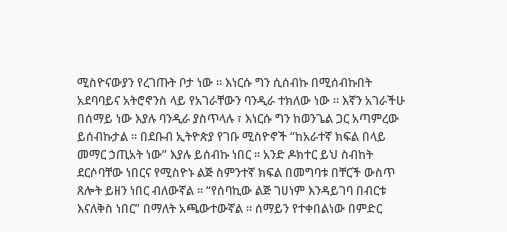ሚስዮናውያን የረገጡት ቦታ ነው ። እነርሱ ግን ሲሰብኩ በሚሰብኩበት አደባባይና አትሮኖንስ ላይ የአገራቸውን ባንዲራ ተክለው ነው ። እኛን አገራችሁ በሰማይ ነው እያሉ ባንዲራ ያስጥላሉ ፣ እነርሱ ግን ከወንጌል ጋር አጣምረው ይሰብኩታል ። በደቡብ ኢትዮጵያ የገቡ ሚስዮኖች “ከአራተኛ ክፍል በላይ መማር ኃጢአት ነው” እያሉ ይሰብኩ ነበር ። አንድ ዶክተር ይህ ስብከት ደርሶባቸው ነበርና የሚስዮኑ ልጅ ስምንተኛ ክፍል በመግባቱ በቸርች ውስጥ ጸሎት ይዘን ነበር ብለውኛል ። “የሰባኪው ልጅ ገሀነም እንዳይገባ በብርቱ እናለቅስ ነበር” በማለት አጫውተውኛል ። ሰማይን የተቀበልነው በምድር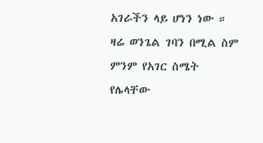አገራችን ላይ ሆነን ነው ። ዛሬ ወንጌል ገባን በሚል ስም ምንም የአገር ስሜት የሌላቸው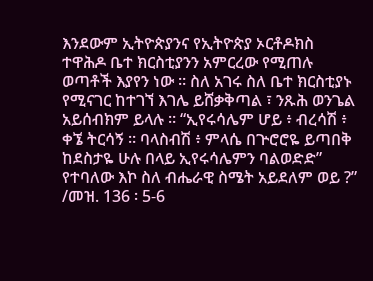እንደውም ኢትዮጵያንና የኢትዮጵያ ኦርቶዶክስ ተዋሕዶ ቤተ ክርስቲያንን አምርረው የሚጠሉ ወጣቶች እያየን ነው ። ስለ አገሩ ስለ ቤተ ክርስቲያኑ የሚናገር ከተገኘ እገሌ ይሸቃቅጣል ፣ ንጹሕ ወንጌል አይሰብክም ይላሉ ። “ኢየሩሳሌም ሆይ ፥ ብረሳሽ ፥ ቀኜ ትርሳኝ ። ባላስብሽ ፥ ምላሴ በጕሮሮዬ ይጣበቅ ከደስታዬ ሁሉ በላይ ኢየሩሳሌምን ባልወድድ” የተባለው እኮ ስለ ብሔራዊ ስሜት አይደለም ወይ ?” /መዝ. 136 ፡ 5-6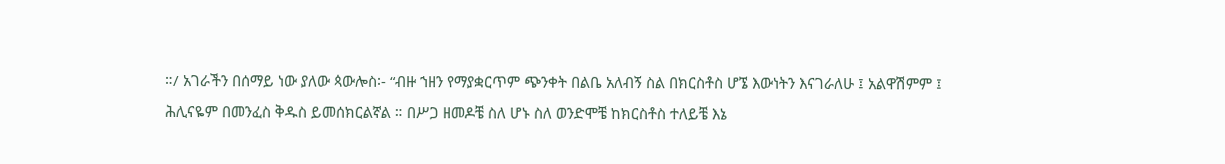።/ አገራችን በሰማይ ነው ያለው ጳውሎስ፡- “ብዙ ኀዘን የማያቋርጥም ጭንቀት በልቤ አለብኝ ስል በክርስቶስ ሆኜ እውነትን እናገራለሁ ፤ አልዋሽምም ፤ ሕሊናዬም በመንፈስ ቅዱስ ይመሰክርልኛል ። በሥጋ ዘመዶቼ ስለ ሆኑ ስለ ወንድሞቼ ከክርስቶስ ተለይቼ እኔ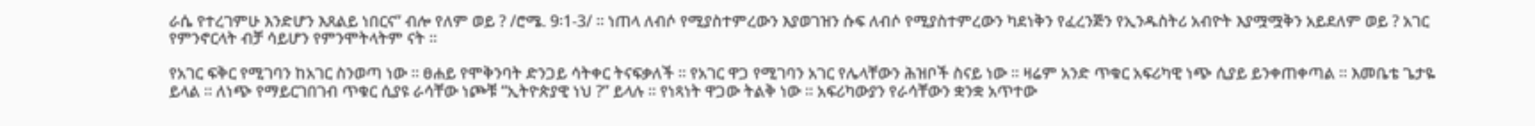ራሴ የተረገምሁ እንድሆን እጸልይ ነበርና” ብሎ የለም ወይ ? /ሮሜ. 9፡1-3/ ። ነጠላ ለብሶ የሚያስተምረውን እያወገዝን ሱፍ ለብሶ የሚያስተምረውን ካደነቅን የፈረንጅን የኢንዱስትሪ አብዮት እያሟሟቅን አይደለም ወይ ? አገር የምንኖርላት ብቻ ሳይሆን የምንሞትላትም ናት ።

የአገር ፍቅር የሚገባን ከአገር ስንወጣ ነው ። ፀሐይ የሞቅንባት ድንጋይ ሳትቀር ትናፍቃለች ። የአገር ዋጋ የሚገባን አገር የሌላቸውን ሕዝቦች ስናይ ነው ። ዛሬም አንድ ጥቁር አፍሪካዊ ነጭ ሲያይ ይንቀጠቀጣል ። እመቤቴ ጌታዬ ይላል ። ለነጭ የማይርገበገብ ጥቁር ሲያዩ ራሳቸው ነጮቹ “ኢትዮጵያዊ ነህ ?” ይላሉ ። የነጻነት ዋጋው ትልቅ ነው ። አፍሪካውያን የራሳቸውን ቋንቋ አጥተው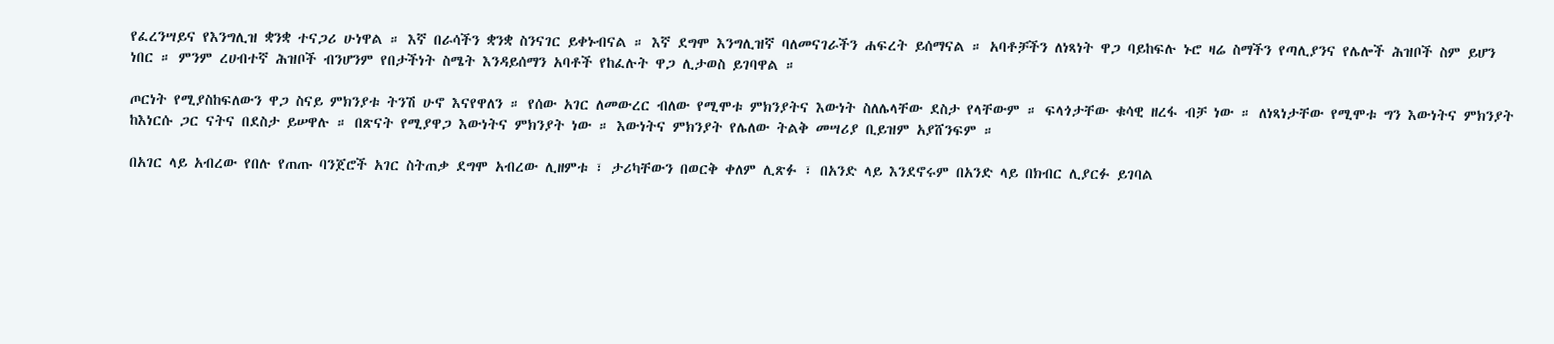የፈረንሣይና የእንግሊዝ ቋንቋ ተናጋሪ ሁነዋል ። እኛ በራሳችን ቋንቋ ስንናገር ይቀኑብናል ። እኛ ደግሞ እንግሊዝኛ ባለመናገራችን ሐፍረት ይሰማናል ። አባቶቻችን ለነጻነት ዋጋ ባይከፍሉ ኑሮ ዛሬ ስማችን የጣሊያንና የሌሎች ሕዝቦች ስም ይሆን ነበር ። ምንም ረሀብተኛ ሕዝቦች ብንሆንም የበታችነት ስሜት እንዳይሰማን አባቶች የከፈሉት ዋጋ ሊታወስ ይገባዋል ።

ጦርነት የሚያስከፍለውን ዋጋ ስናይ ምክንያቱ ትንሽ ሁኖ እናየዋለን ። የሰው አገር ለመውረር ብለው የሚሞቱ ምክንያትና እውነት ስለሌላቸው ደስታ የላቸውም ። ፍላጎታቸው ቁሳዊ ዘረፋ ብቻ ነው ። ለነጻነታቸው የሚሞቱ ግን እውነትና ምክንያት ከእነርሱ ጋር ናትና በደስታ ይሠዋሉ ። በጽናት የሚያዋጋ እውነትና ምክንያት ነው ። እውነትና ምክንያት የሌለው ትልቅ መሣሪያ ቢይዝም አያሸንፍም ።

በአገር ላይ አብረው የበሉ የጠጡ ባንጀሮች አገር ስትጠቃ ደግሞ አብረው ሊዘምቱ ፣ ታሪካቸውን በወርቅ ቀለም ሊጽፉ ፣ በአንድ ላይ እንደኖሩም በአንድ ላይ በክብር ሊያርፉ ይገባል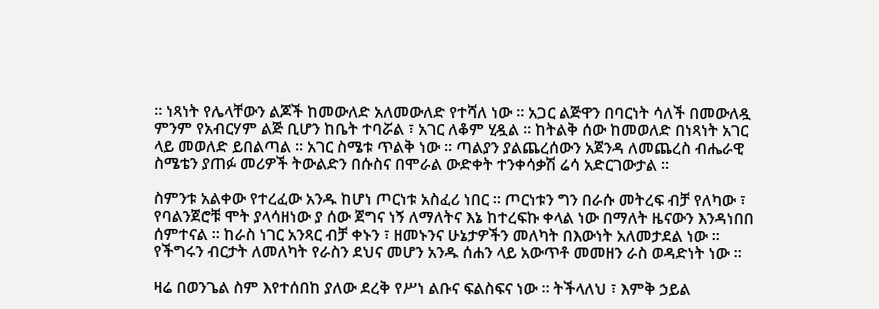። ነጻነት የሌላቸውን ልጆች ከመውለድ አለመውለድ የተሻለ ነው ። አጋር ልጅዋን በባርነት ሳለች በመውለዷ ምንም የአብርሃም ልጅ ቢሆን ከቤት ተባሯል ፣ አገር ለቆም ሂዷል ። ከትልቅ ሰው ከመወለድ በነጻነት አገር ላይ መወለድ ይበልጣል ። አገር ስሜቱ ጥልቅ ነው ። ጣልያን ያልጨረሰውን አጀንዳ ለመጨረስ ብሔራዊ ስሜቴን ያጠፉ መሪዎች ትውልድን በሱስና በሞራል ውድቀት ተንቀሳቃሽ ሬሳ አድርገውታል ።

ስምንቱ አልቀው የተረፈው አንዱ ከሆነ ጦርነቱ አስፈሪ ነበር ። ጦርነቱን ግን በራሱ መትረፍ ብቻ የለካው ፣ የባልንጀሮቹ ሞት ያላሳዘነው ያ ሰው ጀግና ነኝ ለማለትና እኔ ከተረፍኩ ቀላል ነው በማለት ዜናውን እንዳነበበ ሰምተናል ። ከራስ ነገር አንጻር ብቻ ቀኑን ፣ ዘመኑንና ሁኔታዎችን መለካት በእውነት አለመታደል ነው ። የችግሩን ብርታት ለመለካት የራስን ደህና መሆን አንዱ ሰሐን ላይ አውጥቶ መመዘን ራስ ወዳድነት ነው ።

ዛሬ በወንጌል ስም እየተሰበከ ያለው ደረቅ የሥነ ልቡና ፍልስፍና ነው ። ትችላለህ ፣ እምቅ ኃይል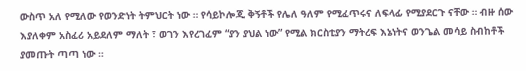ውስጥ አለ የሚለው የወንድነት ትምህርት ነው ። የሳይኮሎጂ ቅኝቶች የሌለ ዓለም የሚፈጥሩና ለፍላፊ የሚያደርጉ ናቸው ። ብዙ ሰው እያለቀም አስፈሪ አይደለም ማለት ፣ ወገን እየረገፈም “ያን ያህል ነው” የሚል ክርስቲያን ማትረፍ እኔነትና ወንጌል መሳይ ስብከቶች ያመጡት ጣጣ ነው ።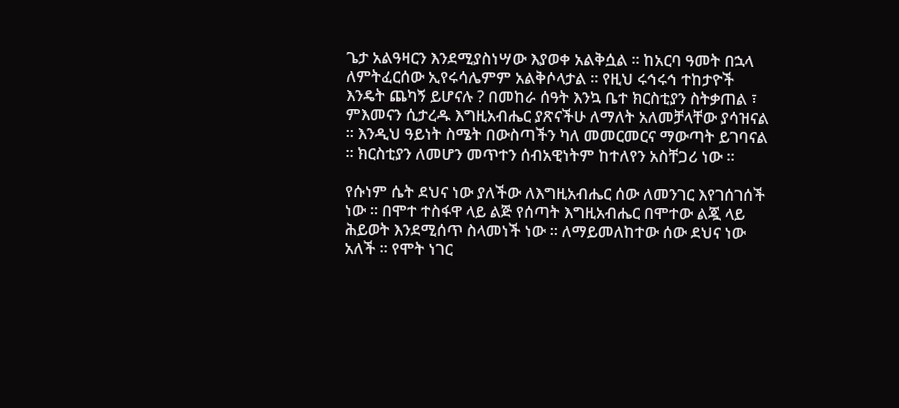ጌታ አልዓዛርን እንደሚያስነሣው እያወቀ አልቅሷል ። ከአርባ ዓመት በኋላ ለምትፈርሰው ኢየሩሳሌምም አልቅሶላታል ። የዚህ ሩኅሩኅ ተከታዮች እንዴት ጨካኝ ይሆናሉ ? በመከራ ሰዓት እንኳ ቤተ ክርስቲያን ስትቃጠል ፣ ምእመናን ሲታረዱ እግዚአብሔር ያጽናችሁ ለማለት አለመቻላቸው ያሳዝናል ። እንዲህ ዓይነት ስሜት በውስጣችን ካለ መመርመርና ማውጣት ይገባናል ። ክርስቲያን ለመሆን መጥተን ሰብአዊነትም ከተለየን አስቸጋሪ ነው ።

የሱነም ሴት ደህና ነው ያለችው ለእግዚአብሔር ሰው ለመንገር እየገሰገሰች ነው ። በሞተ ተስፋዋ ላይ ልጅ የሰጣት እግዚአብሔር በሞተው ልጇ ላይ ሕይወት እንደሚሰጥ ስላመነች ነው ። ለማይመለከተው ሰው ደህና ነው አለች ። የሞት ነገር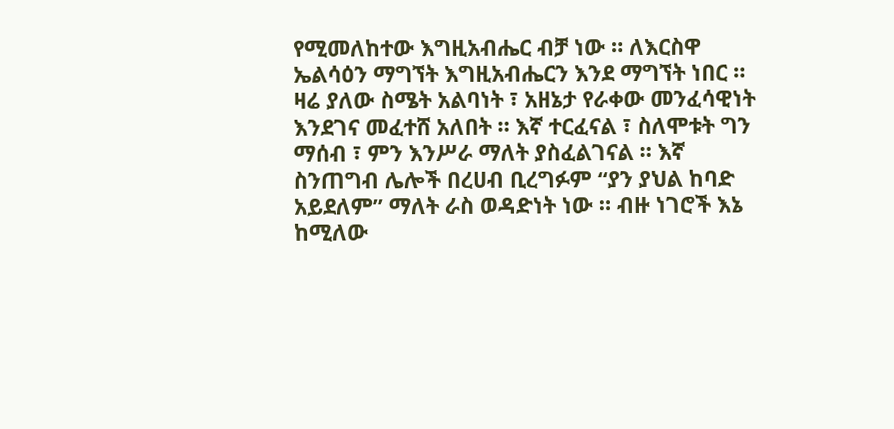የሚመለከተው እግዚአብሔር ብቻ ነው ። ለእርስዋ ኤልሳዕን ማግኘት እግዚአብሔርን እንደ ማግኘት ነበር ። ዛሬ ያለው ስሜት አልባነት ፣ አዘኔታ የራቀው መንፈሳዊነት እንደገና መፈተሸ አለበት ። እኛ ተርፈናል ፣ ስለሞቱት ግን ማሰብ ፣ ምን እንሥራ ማለት ያስፈልገናል ። እኛ ስንጠግብ ሌሎች በረሀብ ቢረግፉም “ያን ያህል ከባድ አይደለም” ማለት ራስ ወዳድነት ነው ። ብዙ ነገሮች እኔ ከሚለው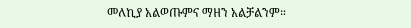መለኪያ አልወጡምና ማዘን አልቻልንም።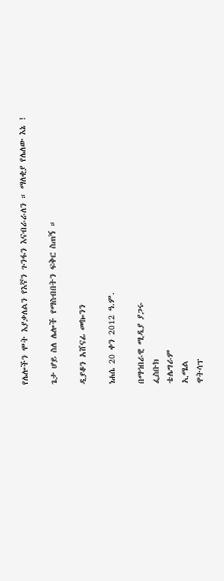የሌሎችን ሞት እያቃለልን የእኛን ጉንፋን እናብራራለን ። ማለቂያ የሌለው እኔ !

ጌታ ሆይ ስለ ሌሎች የማስብበትን ፍቅር ስጠኝ ።

ዲያቆን አሸናፊ መኰንን

ነሐሴ 20 ቀን 2012 ዓ.ም.

በማኅበራዊ ሚዲያ ያጋሩ
ፌስቡክ
ቴሌግራም
ኢሜል
ዋትሳፕ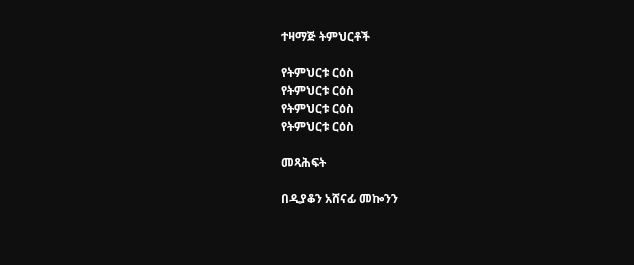ተዛማጅ ትምህርቶች

የትምህርቱ ርዕስ
የትምህርቱ ርዕስ
የትምህርቱ ርዕስ
የትምህርቱ ርዕስ

መጻሕፍት

በዲያቆን አሸናፊ መኰንን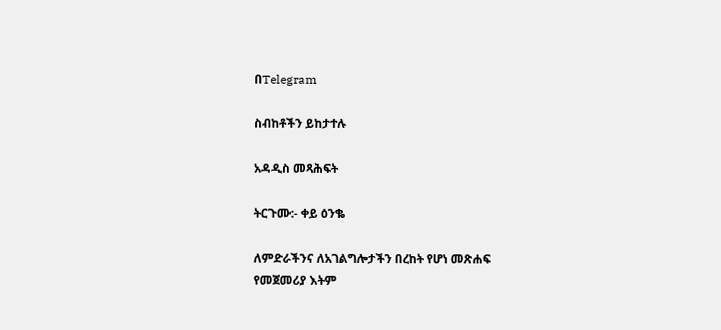በTelegram

ስብከቶችን ይከታተሉ

አዳዲስ መጻሕፍት

ትርጉሙ:- ቀይ ዕንቈ

ለምድራችንና ለአገልግሎታችን በረከት የሆነ መጽሐፍ
የመጀመሪያ እትም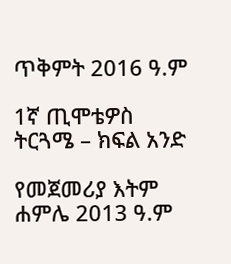ጥቅምት 2016 ዓ.ም

1ኛ ጢሞቴዎስ ትርጓሜ – ክፍል አንድ

የመጀመሪያ እትም ሐምሌ 2013 ዓ.ም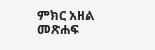ምክር አዘል መጽሐፍ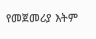የመጀመሪያ እትም